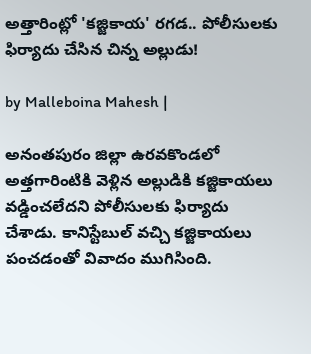అత్తారింట్లో 'కజ్జికాయ' రగడ.. పోలీసులకు ఫిర్యాదు చేసిన చిన్న అల్లుడు!

by Malleboina Mahesh |

అనంతపురం జిల్లా ఉరవకొండలో అత్తగారింటికి వెళ్లిన అల్లుడికి కజ్జికాయలు వడ్డించలేదని పోలీసులకు ఫిర్యాదు చేశాడు. కానిస్టేబుల్ వచ్చి కజ్జికాయలు పంచడంతో వివాదం ముగిసింది.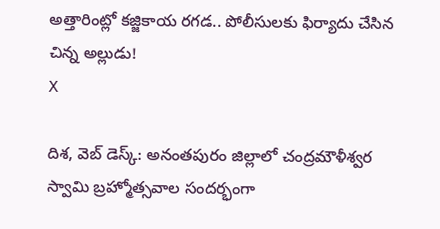అత్తారింట్లో కజ్జికాయ రగడ.. పోలీసులకు ఫిర్యాదు చేసిన చిన్న అల్లుడు!
X

దిశ, వెబ్ డెస్క్: అనంతపురం జిల్లాలో చంద్రమౌళీశ్వర స్వామి బ్రహ్మోత్సవాల సందర్భంగా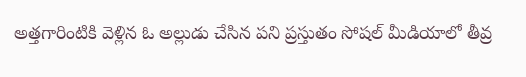అత్తగారింటికి వెళ్లిన ఓ అల్లుడు చేసిన పని ప్రస్తుతం సోషల్ మీడియాలో తీవ్ర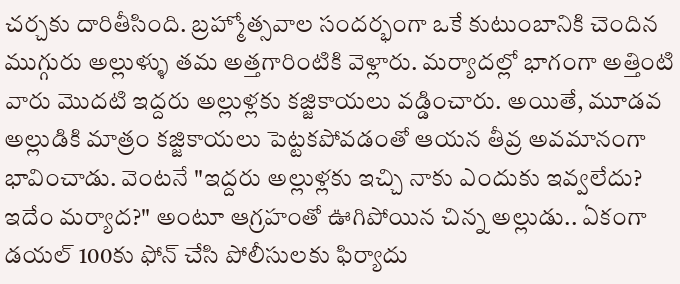చర్చకు దారితీసింది. బ్రహ్మోత్సవాల సందర్భంగా ఒకే కుటుంబానికి చెందిన ముగ్గురు అల్లుళ్ళు తమ అత్తగారింటికి వెళ్లారు. మర్యాదల్లో భాగంగా అత్తింటి వారు మొదటి ఇద్దరు అల్లుళ్లకు కజ్జికాయలు వడ్డించారు. అయితే, మూడవ అల్లుడికి మాత్రం కజ్జికాయలు పెట్టకపోవడంతో ఆయన తీవ్ర అవమానంగా భావించాడు. వెంటనే "ఇద్దరు అల్లుళ్లకు ఇచ్చి నాకు ఎందుకు ఇవ్వలేదు? ఇదేం మర్యాద?" అంటూ ఆగ్రహంతో ఊగిపోయిన చిన్న అల్లుడు.. ఏకంగా డయల్ 100కు ఫోన్ చేసి పోలీసులకు ఫిర్యాదు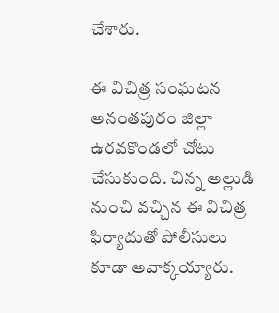చేశారు.

ఈ విచిత్ర సంఘటన అనంతపురం జిల్లా ఉరవకొండలో చోటు చేసుకుంది. చిన్న అల్లుడి నుంచి వచ్చిన ఈ విచిత్ర ఫిర్యాదుతో పోలీసులు కూడా అవాక్కయ్యారు.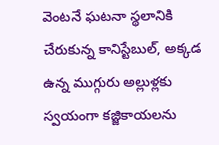వెంటనే ఘటనా స్థలానికి చేరుకున్న కానిస్టేబుల్, అక్కడ ఉన్న ముగ్గురు అల్లుళ్లకు స్వయంగా కజ్జికాయలను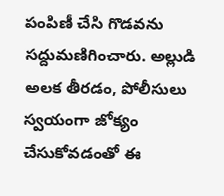పంపిణీ చేసి గొడవను సద్దుమణిగించారు. అల్లుడి అలక తీరడం, పోలీసులు స్వయంగా జోక్యం చేసుకోవడంతో ఈ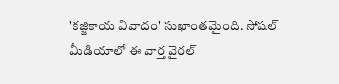'కజ్జికాయ వివాదం' సుఖాంతమైంది. సోషల్ మీడియాలో ఈ వార్త వైరల్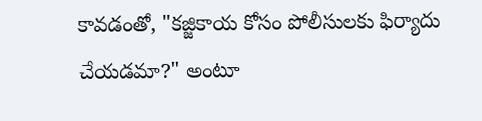కావడంతో, "కజ్జికాయ కోసం పోలీసులకు ఫిర్యాదు చేయడమా?" అంటూ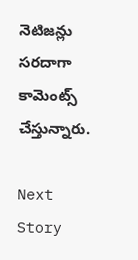నెటిజన్లు సరదాగా కామెంట్స్ చేస్తున్నారు.

Next Story